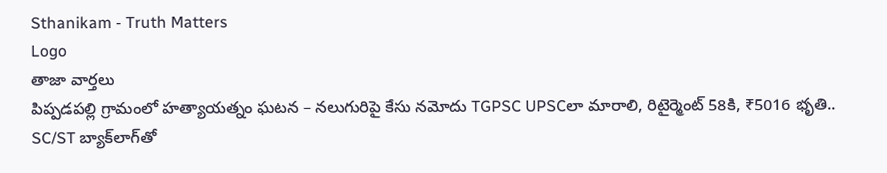Sthanikam - Truth Matters
Logo
తాజా వార్తలు
పిప్పడపల్లి గ్రామంలో హత్యాయత్నం ఘటన – నలుగురిపై కేసు నమోదు TGPSC UPSCలా మారాలి, రిటైర్మెంట్ 58కి, ₹5016 భృతి.. SC/ST బ్యాక్‌లాగ్‌తో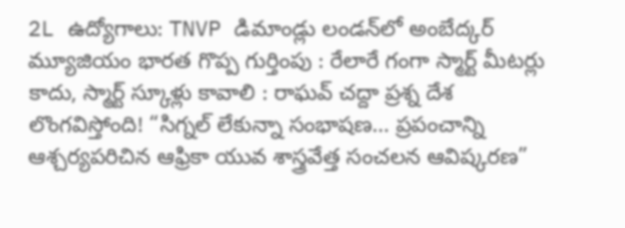2L ఉద్యోగాలు: TNVP డిమాండ్లు లండన్‌లో అంబేద్కర్ మ్యూజియం భారత గొప్ప గుర్తింపు : రేలారే గంగా స్మార్ట్ మీటర్లు కాదు, స్మార్ట్ స్కూళ్లు కావాలి : రాఘవ్ చద్దా ప్రశ్న దేశ లొంగవిస్తోంది! “సిగ్నల్ లేకున్నా సంభాషణ… ప్రపంచాన్ని ఆశ్చర్యపరిచిన ఆఫ్రికా యువ శాస్త్రవేత్త సంచలన ఆవిష్కరణ”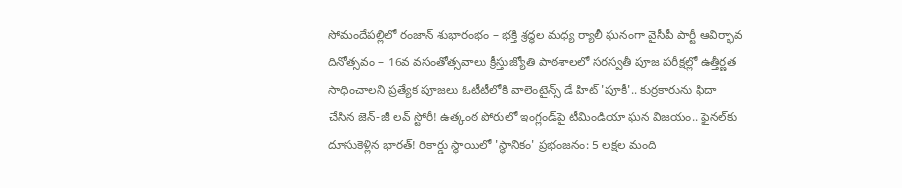సోమందేపల్లిలో రంజాన్ శుభారంభం – భక్తి శ్రద్ధల మధ్య ర్యాలీ ఘనంగా వైసీపీ పార్టీ ఆవిర్భావ దినోత్సవం – 16వ వసంతోత్సవాలు క్రీస్తుజ్యోతి పాఠశాలలో సరస్వతీ పూజ పరీక్షల్లో ఉత్తీర్ణత సాధించాలని ప్రత్యేక పూజలు ఓటీటీలోకి వాలెంటైన్స్ డే హిట్ 'పూకీ'.. కుర్రకారును ఫిదా చేసిన జెన్-జీ లవ్ స్టోరీ! ఉత్కంఠ పోరులో ఇంగ్లండ్‌పై టీమిండియా ఘన విజయం.. ఫైనల్‌కు దూసుకెళ్లిన భారత్! రికార్డు స్థాయిలో 'స్థానికం' ప్రభంజనం: 5 లక్షల మంది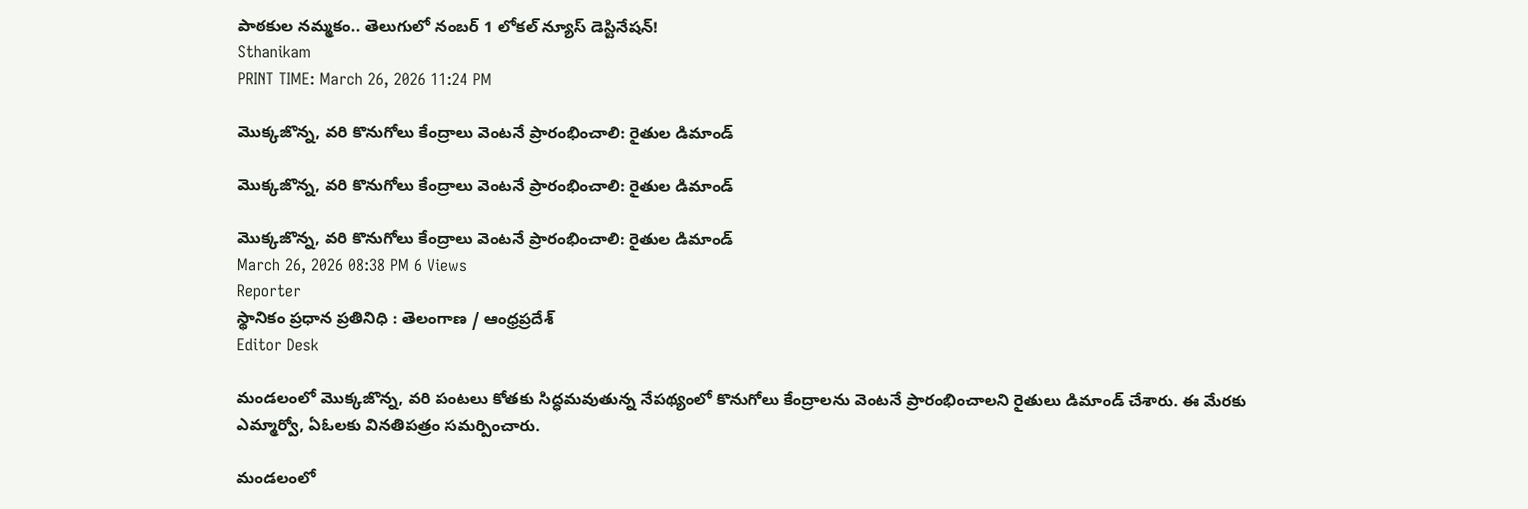పాఠకుల నమ్మకం.. తెలుగులో నంబర్ 1 లోకల్ న్యూస్ డెస్టినేషన్!
Sthanikam
PRINT TIME: March 26, 2026 11:24 PM

మొక్కజొన్న, వరి కొనుగోలు కేంద్రాలు వెంటనే ప్రారంభించాలి: రైతుల డిమాండ్

మొక్కజొన్న, వరి కొనుగోలు కేంద్రాలు వెంటనే ప్రారంభించాలి: రైతుల డిమాండ్

మొక్కజొన్న, వరి కొనుగోలు కేంద్రాలు వెంటనే ప్రారంభించాలి: రైతుల డిమాండ్
March 26, 2026 08:38 PM 6 Views
Reporter
స్థానికం ప్రధాన ప్రతినిధి : తెలంగాణ / ఆంధ్రప్రదేశ్
Editor Desk

మండలంలో మొక్కజొన్న, వరి పంటలు కోతకు సిద్ధమవుతున్న నేపథ్యంలో కొనుగోలు కేంద్రాలను వెంటనే ప్రారంభించాలని రైతులు డిమాండ్ చేశారు. ఈ మేరకు ఎమ్మార్వో, ఏఓలకు వినతిపత్రం సమర్పించారు.

మండలంలో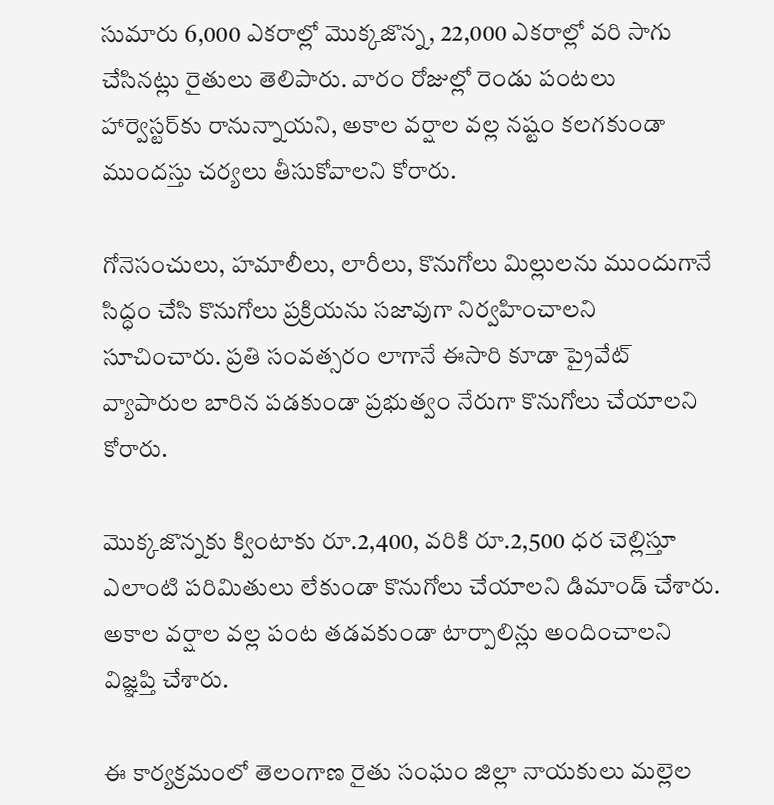సుమారు 6,000 ఎకరాల్లో మొక్కజొన్న, 22,000 ఎకరాల్లో వరి సాగు చేసినట్లు రైతులు తెలిపారు. వారం రోజుల్లో రెండు పంటలు హార్వెస్టర్‌కు రానున్నాయని, అకాల వర్షాల వల్ల నష్టం కలగకుండా ముందస్తు చర్యలు తీసుకోవాలని కోరారు.

గోనెసంచులు, హమాలీలు, లారీలు, కొనుగోలు మిల్లులను ముందుగానే సిద్ధం చేసి కొనుగోలు ప్రక్రియను సజావుగా నిర్వహించాలని సూచించారు. ప్రతి సంవత్సరం లాగానే ఈసారి కూడా ప్రైవేట్ వ్యాపారుల బారిన పడకుండా ప్రభుత్వం నేరుగా కొనుగోలు చేయాలని కోరారు.

మొక్కజొన్నకు క్వింటాకు రూ.2,400, వరికి రూ.2,500 ధర చెల్లిస్తూ ఎలాంటి పరిమితులు లేకుండా కొనుగోలు చేయాలని డిమాండ్ చేశారు. అకాల వర్షాల వల్ల పంట తడవకుండా టార్పాలిన్లు అందించాలని విజ్ఞప్తి చేశారు.

ఈ కార్యక్రమంలో తెలంగాణ రైతు సంఘం జిల్లా నాయకులు మల్లెల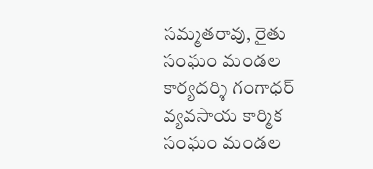సమ్మతరావు, రైతు సంఘం మండల కార్యదర్శి గంగాధర్ వ్యవసాయ కార్మిక సంఘం మండల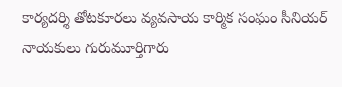కార్యదర్శి తోటకూరలు వ్యవసాయ కార్మిక సంఘం సీనియర్ నాయకులు గురుమూర్తిగారు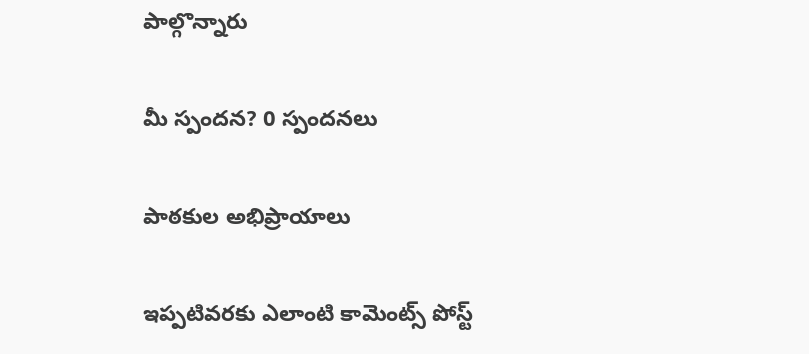పాల్గొన్నారు

మీ స్పందన? 0 స్పందనలు

పాఠకుల అభిప్రాయాలు

ఇప్పటివరకు ఎలాంటి కామెంట్స్ పోస్ట్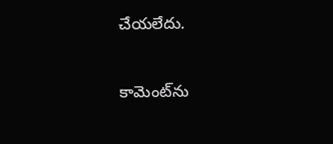చేయలేదు.


కామెంట్‌ను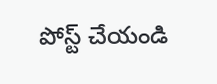పోస్ట్ చేయండి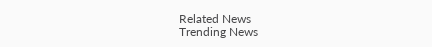Related News
Trending News